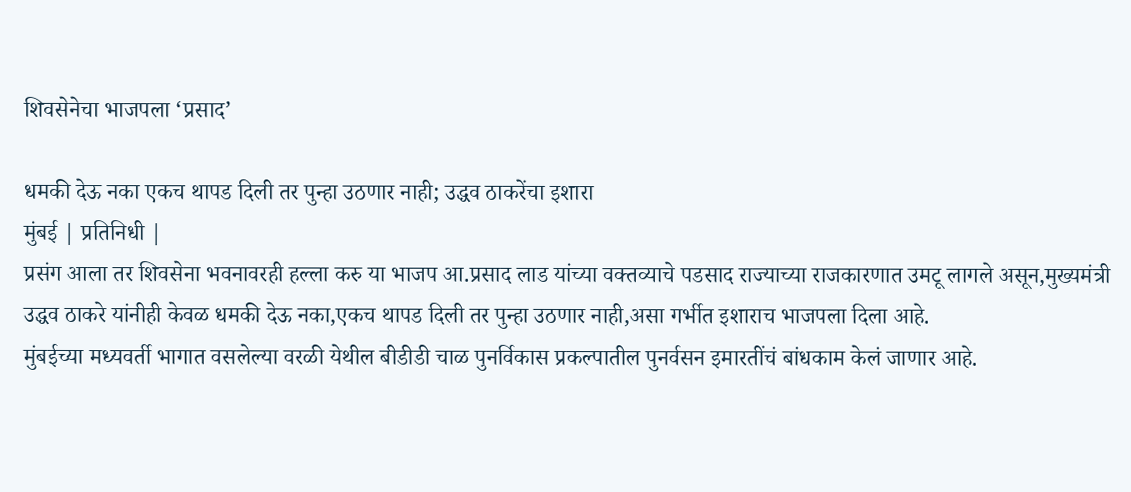शिवसेनेचा भाजपला ‘प्रसाद’

धमकी देऊ नका एकच थापड दिली तर पुन्हा उठणार नाही; उद्धव ठाकरेंचा इशारा
मुंबई | प्रतिनिधी |
प्रसंग आला तर शिवसेना भवनावरही हल्ला करु या भाजप आ.प्रसाद लाड यांच्या वक्तव्याचे पडसाद राज्याच्या राजकारणात उमटू लागले असून,मुख्यमंत्री उद्धव ठाकरे यांनीही केवळ धमकी देऊ नका,एकच थापड दिली तर पुन्हा उठणार नाही,असा गर्भीत इशाराच भाजपला दिला आहे.
मुंबईच्या मध्यवर्ती भागात वसलेल्या वरळी येथील बीडीडी चाळ पुनर्विकास प्रकल्पातील पुनर्वसन इमारतींचं बांधकाम केलं जाणार आहे.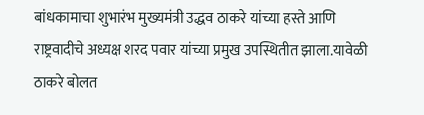बांधकामाचा शुभारंभ मुख्यमंत्री उद्धव ठाकरे यांच्या हस्ते आणि राष्ट्रवादीचे अध्यक्ष शरद पवार यांच्या प्रमुख उपस्थितीत झाला.यावेळी ठाकरे बोलत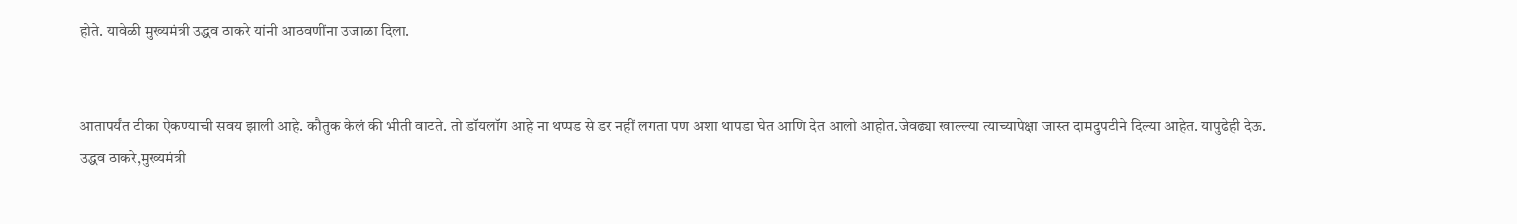होते. यावेळी मुख्यमंत्री उद्धव ठाकरे यांनी आठवणींना उजाळा दिला.


आतापर्यंत टीका ऐकण्याची सवय झाली आहे. कौतुक केलं की भीती वाटते. तो डॉयलॉग आहे ना थप्पड से डर नहीं लगता पण अशा थापडा घेत आणि देत आलो आहोत.जेवढ्या खाल्ल्या त्याच्यापेक्षा जास्त दामदुपटीने दिल्या आहेत. यापुढेही देऊ.
उद्धव ठाकरे,मुख्यमंत्री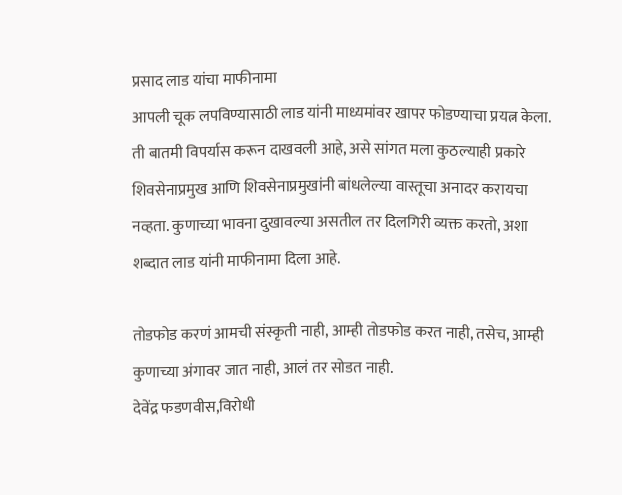प्रसाद लाड यांचा माफीनामा
आपली चूक लपविण्यासाठी लाड यांनी माध्यमांवर खापर फोडण्याचा प्रयत्न केला. ती बातमी विपर्यास करून दाखवली आहे, असे सांगत मला कुठल्याही प्रकारे शिवसेनाप्रमुख आणि शिवसेनाप्रमुखांनी बांधलेल्या वास्तूचा अनादर करायचा नव्हता. कुणाच्या भावना दुखावल्या असतील तर दिलगिरी व्यक्त करतो, अशा शब्दात लाड यांनी माफीनामा दिला आहे.

तोडफोड करणं आमची संस्कृती नाही, आम्ही तोडफोड करत नाही, तसेच, आम्ही कुणाच्या अंगावर जात नाही, आलं तर सोडत नाही.
देवेंद्र फडणवीस,विरोधी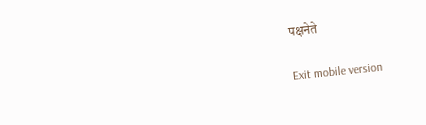पक्षनेते

Exit mobile version